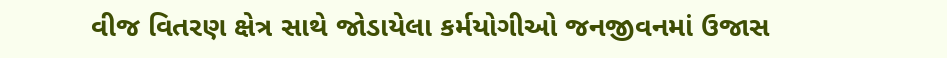વીજ વિતરણ ક્ષેત્ર સાથે જોડાયેલા કર્મયોગીઓ જનજીવનમાં ઉજાસ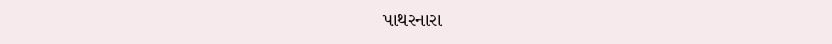પાથરનારા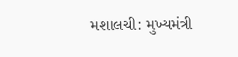મશાલચી: મુખ્યમંત્રી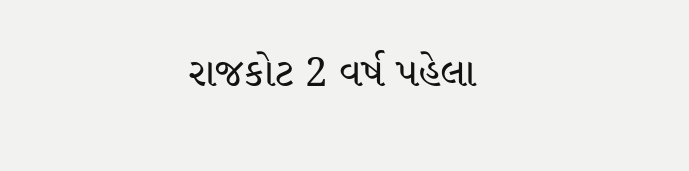રાજકોટ 2 વર્ષ પહેલા